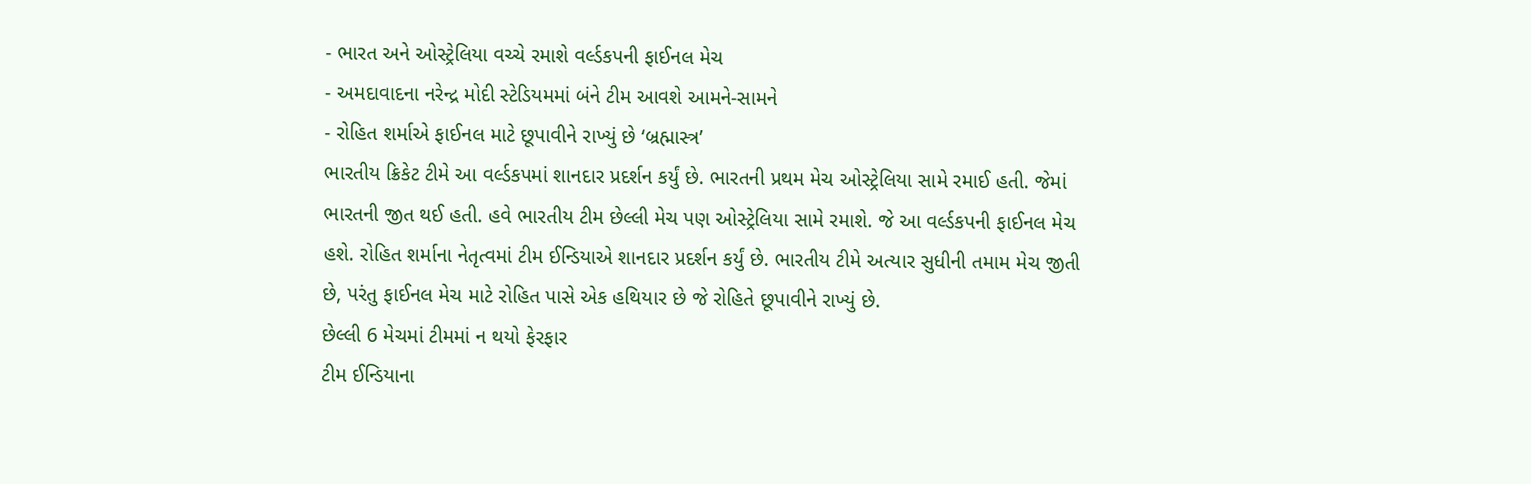- ભારત અને ઓસ્ટ્રેલિયા વચ્ચે રમાશે વર્લ્ડકપની ફાઈનલ મેચ
- અમદાવાદના નરેન્દ્ર મોદી સ્ટેડિયમમાં બંને ટીમ આવશે આમને-સામને
- રોહિત શર્માએ ફાઈનલ માટે છૂપાવીને રાખ્યું છે ‘બ્રહ્માસ્ત્ર’
ભારતીય ક્રિકેટ ટીમે આ વર્લ્ડકપમાં શાનદાર પ્રદર્શન કર્યું છે. ભારતની પ્રથમ મેચ ઓસ્ટ્રેલિયા સામે રમાઈ હતી. જેમાં ભારતની જીત થઈ હતી. હવે ભારતીય ટીમ છેલ્લી મેચ પણ ઓસ્ટ્રેલિયા સામે રમાશે. જે આ વર્લ્ડકપની ફાઈનલ મેચ હશે. રોહિત શર્માના નેતૃત્વમાં ટીમ ઈન્ડિયાએ શાનદાર પ્રદર્શન કર્યું છે. ભારતીય ટીમે અત્યાર સુધીની તમામ મેચ જીતી છે, પરંતુ ફાઈનલ મેચ માટે રોહિત પાસે એક હથિયાર છે જે રોહિતે છૂપાવીને રાખ્યું છે.
છેલ્લી 6 મેચમાં ટીમમાં ન થયો ફેરફાર
ટીમ ઈન્ડિયાના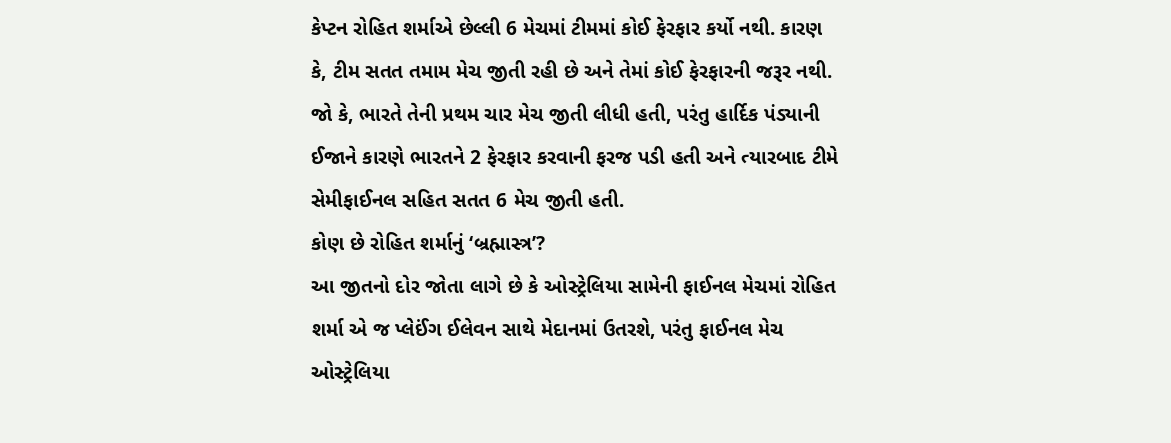કેપ્ટન રોહિત શર્માએ છેલ્લી 6 મેચમાં ટીમમાં કોઈ ફેરફાર કર્યો નથી. કારણ કે, ટીમ સતત તમામ મેચ જીતી રહી છે અને તેમાં કોઈ ફેરફારની જરૂર નથી. જો કે, ભારતે તેની પ્રથમ ચાર મેચ જીતી લીધી હતી, પરંતુ હાર્દિક પંડ્યાની ઈજાને કારણે ભારતને 2 ફેરફાર કરવાની ફરજ પડી હતી અને ત્યારબાદ ટીમે સેમીફાઈનલ સહિત સતત 6 મેચ જીતી હતી.
કોણ છે રોહિત શર્માનું ‘બ્રહ્માસ્ત્ર’?
આ જીતનો દોર જોતા લાગે છે કે ઓસ્ટ્રેલિયા સામેની ફાઈનલ મેચમાં રોહિત શર્મા એ જ પ્લેઈંગ ઈલેવન સાથે મેદાનમાં ઉતરશે, પરંતુ ફાઈનલ મેચ ઓસ્ટ્રેલિયા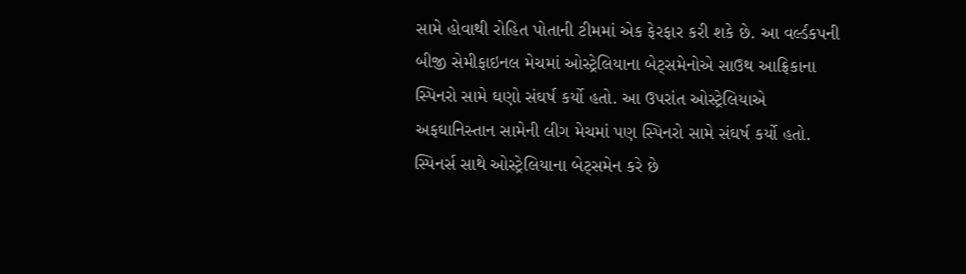સામે હોવાથી રોહિત પોતાની ટીમમાં એક ફેરફાર કરી શકે છે. આ વર્લ્ડકપની બીજી સેમીફાઇનલ મેચમાં ઓસ્ટ્રેલિયાના બેટ્સમેનોએ સાઉથ આફ્રિકાના સ્પિનરો સામે ઘણો સંઘર્ષ કર્યો હતો. આ ઉપરાંત ઓસ્ટ્રેલિયાએ અફઘાનિસ્તાન સામેની લીગ મેચમાં પણ સ્પિનરો સામે સંઘર્ષ કર્યો હતો.
સ્પિનર્સ સાથે ઓસ્ટ્રેલિયાના બેટ્સમેન કરે છે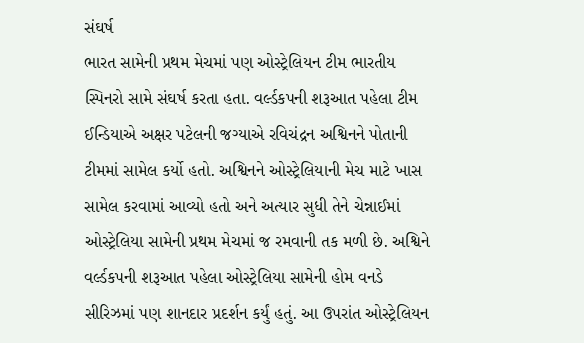સંઘર્ષ
ભારત સામેની પ્રથમ મેચમાં પણ ઓસ્ટ્રેલિયન ટીમ ભારતીય સ્પિનરો સામે સંઘર્ષ કરતા હતા. વર્લ્ડકપની શરૂઆત પહેલા ટીમ ઈન્ડિયાએ અક્ષર પટેલની જગ્યાએ રવિચંદ્રન અશ્વિનને પોતાની ટીમમાં સામેલ કર્યો હતો. અશ્વિનને ઓસ્ટ્રેલિયાની મેચ માટે ખાસ સામેલ કરવામાં આવ્યો હતો અને અત્યાર સુધી તેને ચેન્નાઈમાં ઓસ્ટ્રેલિયા સામેની પ્રથમ મેચમાં જ રમવાની તક મળી છે. અશ્વિને વર્લ્ડકપની શરૂઆત પહેલા ઓસ્ટ્રેલિયા સામેની હોમ વનડે સીરિઝમાં પણ શાનદાર પ્રદર્શન કર્યું હતું. આ ઉપરાંત ઓસ્ટ્રેલિયન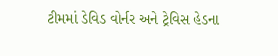ટીમમાં ડેવિડ વોર્નર અને ટ્રેવિસ હેડના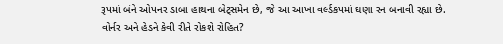રૂપમાં બંને ઓપનર ડાબા હાથના બેટ્સમેન છે, જે આ આખા વર્લ્ડકપમાં ઘણા રન બનાવી રહ્યા છે.
વોર્નર અને હેડને કેવી રીતે રોકશે રોહિત?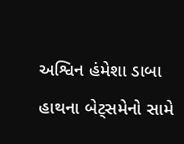અશ્વિન હંમેશા ડાબા હાથના બેટ્સમેનો સામે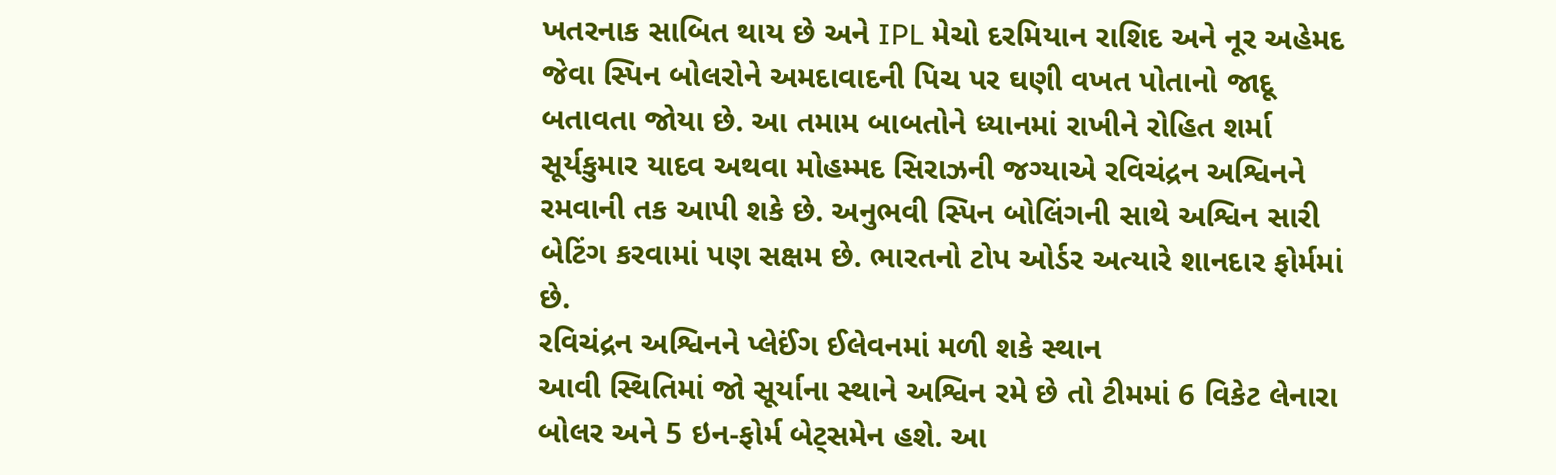ખતરનાક સાબિત થાય છે અને IPL મેચો દરમિયાન રાશિદ અને નૂર અહેમદ જેવા સ્પિન બોલરોને અમદાવાદની પિચ પર ઘણી વખત પોતાનો જાદૂ બતાવતા જોયા છે. આ તમામ બાબતોને ધ્યાનમાં રાખીને રોહિત શર્મા સૂર્યકુમાર યાદવ અથવા મોહમ્મદ સિરાઝની જગ્યાએ રવિચંદ્રન અશ્વિનને રમવાની તક આપી શકે છે. અનુભવી સ્પિન બોલિંગની સાથે અશ્વિન સારી બેટિંગ કરવામાં પણ સક્ષમ છે. ભારતનો ટોપ ઓર્ડર અત્યારે શાનદાર ફોર્મમાં છે.
રવિચંદ્રન અશ્વિનને પ્લેઈંગ ઈલેવનમાં મળી શકે સ્થાન
આવી સ્થિતિમાં જો સૂર્યાના સ્થાને અશ્વિન રમે છે તો ટીમમાં 6 વિકેટ લેનારા બોલર અને 5 ઇન-ફોર્મ બેટ્સમેન હશે. આ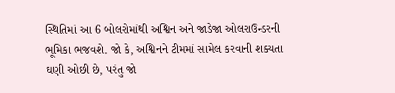સ્થિતિમાં આ 6 બોલરોમાંથી અશ્વિન અને જાડેજા ઓલરાઉન્ડરની ભૂમિકા ભજવશે. જો કે, અશ્વિનને ટીમમાં સામેલ કરવાની શક્યતા ઘણી ઓછી છે, પરંતુ જો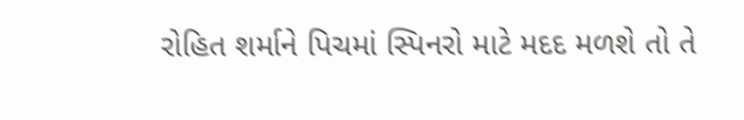રોહિત શર્માને પિચમાં સ્પિનરો માટે મદદ મળશે તો તે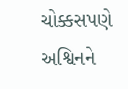ચોક્કસપણે અશ્વિનને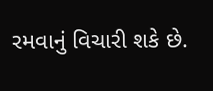રમવાનું વિચારી શકે છે.